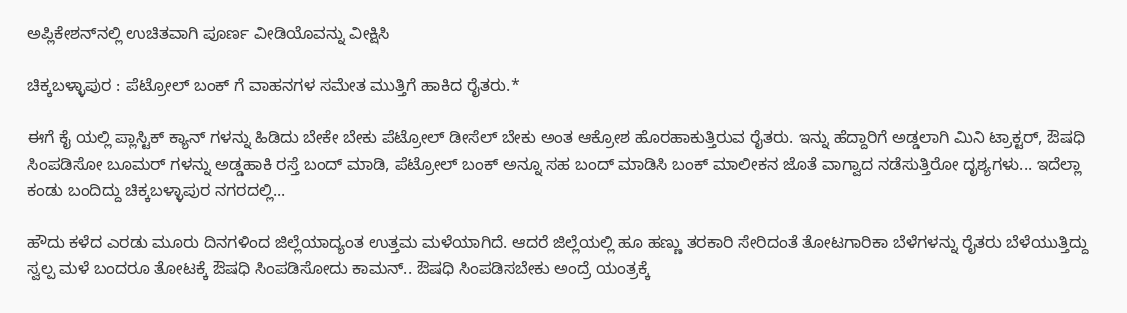ಅಪ್ಲಿಕೇಶನ್‌ನಲ್ಲಿ ಉಚಿತವಾಗಿ ಪೂರ್ಣ ವೀಡಿಯೊವನ್ನು ವೀಕ್ಷಿಸಿ

ಚಿಕ್ಕಬಳ್ಳಾಪುರ : ಪೆಟ್ರೋಲ್ ಬಂಕ್ ಗೆ ವಾಹನಗಳ ಸಮೇತ ಮುತ್ತಿಗೆ ಹಾಕಿದ ರೈತರು.*

ಈಗೆ ಕೈ ಯಲ್ಲಿ ಪ್ಲಾಸ್ಟಿಕ್ ಕ್ಯಾನ್ ಗಳನ್ನು ಹಿಡಿದು ಬೇಕೇ ಬೇಕು ಪೆಟ್ರೋಲ್ ಡೀಸೆಲ್ ಬೇಕು ಅಂತ ಆಕ್ರೋಶ ಹೊರಹಾಕುತ್ತಿರುವ ರೈತರು. ಇನ್ನು ಹೆದ್ದಾರಿಗೆ ಅಡ್ಡಲಾಗಿ ಮಿನಿ ಟ್ರಾಕ್ಟರ್, ಔಷಧಿ ಸಿಂಪಡಿಸೋ ಬೂಮರ್ ಗಳನ್ನು ಅಡ್ಡಹಾಕಿ ರಸ್ತೆ ಬಂದ್ ಮಾಡಿ, ಪೆಟ್ರೋಲ್ ಬಂಕ್ ಅನ್ನೂ ಸಹ ಬಂದ್ ಮಾಡಿಸಿ ಬಂಕ್ ಮಾಲೀಕನ ಜೊತೆ ವಾಗ್ವಾದ ನಡೆಸುತ್ತಿರೋ ದೃಶ್ಯಗಳು... ಇದೆಲ್ಲಾ ಕಂಡು ಬಂದಿದ್ದು ಚಿಕ್ಕಬಳ್ಳಾಪುರ ನಗರದಲ್ಲಿ...

ಹೌದು ಕಳೆದ ಎರಡು ಮೂರು ದಿನಗಳಿಂದ ಜಿಲ್ಲೆಯಾದ್ಯಂತ ಉತ್ತಮ ಮಳೆಯಾಗಿದೆ. ಆದರೆ ಜಿಲ್ಲೆಯಲ್ಲಿ ಹೂ ಹಣ್ಣು ತರಕಾರಿ ಸೇರಿದಂತೆ ತೋಟಗಾರಿಕಾ ಬೆಳೆಗಳನ್ನು ರೈತರು ಬೆಳೆಯುತ್ತಿದ್ದು ಸ್ವಲ್ಪ ಮಳೆ ಬಂದರೂ ತೋಟಕ್ಕೆ ಔಷಧಿ ಸಿಂಪಡಿಸೋದು ಕಾಮನ್.. ಔಷಧಿ ಸಿಂಪಡಿಸಬೇಕು ಅಂದ್ರೆ ಯಂತ್ರಕ್ಕೆ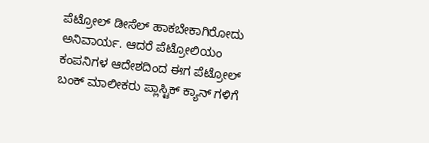ಪೆಟ್ರೋಲ್ ಡೀಸೆಲ್ ಹಾಕಬೇಕಾಗಿರೋದು ಅನಿವಾರ್ಯ. ಆದರೆ ಪೆಟ್ರೋಲಿಯಂ ಕಂಪನಿಗಳ ಆದೇಶದಿಂದ ಈಗ ಪೆಟ್ರೋಲ್ ಬಂಕ್ ಮಾಲೀಕರು ಪ್ಲಾಸ್ಟಿಕ್ ಕ್ಯಾನ್ ಗಳಿಗೆ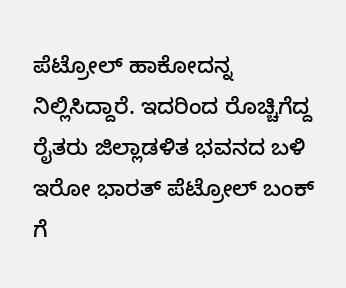ಪೆಟ್ರೋಲ್ ಹಾಕೋದನ್ನ ನಿಲ್ಲಿಸಿದ್ದಾರೆ. ಇದರಿಂದ ರೊಚ್ಚಿಗೆದ್ದ ರೈತರು ಜಿಲ್ಲಾಡಳಿತ ಭವನದ ಬಳಿ ಇರೋ ಭಾರತ್ ಪೆಟ್ರೋಲ್ ಬಂಕ್ ಗೆ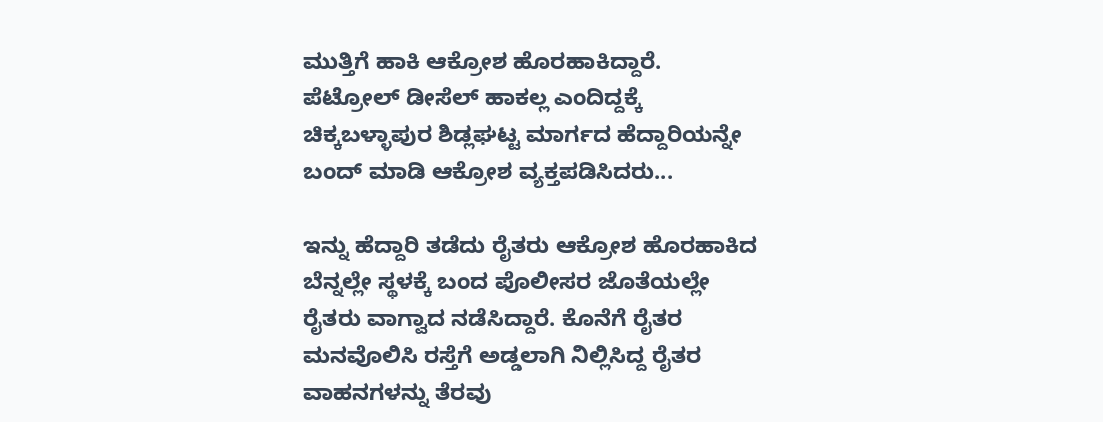ಮುತ್ತಿಗೆ ಹಾಕಿ ಆಕ್ರೋಶ ಹೊರಹಾಕಿದ್ದಾರೆ. ಪೆಟ್ರೋಲ್ ಡೀಸೆಲ್ ಹಾಕಲ್ಲ ಎಂದಿದ್ದಕ್ಕೆ ಚಿಕ್ಕಬಳ್ಳಾಪುರ ಶಿಡ್ಲಘಟ್ಟ ಮಾರ್ಗದ ಹೆದ್ದಾರಿಯನ್ನೇ ಬಂದ್ ಮಾಡಿ ಆಕ್ರೋಶ ವ್ಯಕ್ತಪಡಿಸಿದರು...

ಇನ್ನು ಹೆದ್ದಾರಿ ತಡೆದು ರೈತರು ಆಕ್ರೋಶ ಹೊರಹಾಕಿದ ಬೆನ್ನಲ್ಲೇ ಸ್ಥಳಕ್ಕೆ ಬಂದ ಪೊಲೀಸರ ಜೊತೆಯಲ್ಲೇ ರೈತರು ವಾಗ್ವಾದ ನಡೆಸಿದ್ದಾರೆ. ಕೊನೆಗೆ ರೈತರ ಮನವೊಲಿಸಿ ರಸ್ತೆಗೆ ಅಡ್ಡಲಾಗಿ ನಿಲ್ಲಿಸಿದ್ದ ರೈತರ ವಾಹನಗಳನ್ನು ತೆರವು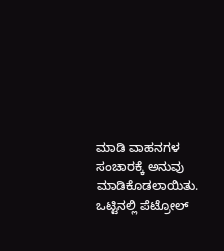ಮಾಡಿ ವಾಹನಗಳ ಸಂಚಾರಕ್ಕೆ ಅನುವು ಮಾಡಿಕೊಡಲಾಯಿತು. ಒಟ್ಟಿನಲ್ಲಿ ಪೆಟ್ರೋಲ್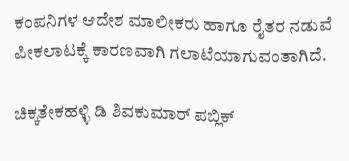ಕಂಪನಿಗಳ ಆದೇಶ ಮಾಲೀಕರು ಹಾಗೂ ರೈತರ ನಡುವೆ ಪೀಕಲಾಟಕ್ಕೆ ಕಾರಣವಾಗಿ ಗಲಾಟೆಯಾಗುವಂತಾಗಿದೆ.

ಚಿಕ್ಕತೇಕಹಳ್ಳಿ ಡಿ ಶಿವಕುಮಾರ್ ಪಬ್ಲಿಕ್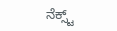ನೆಕ್ಸ್ಟ್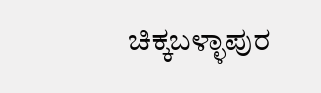ಚಿಕ್ಕಬಳ್ಳಾಪುರ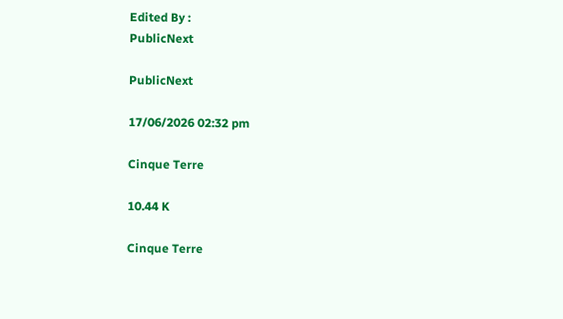Edited By :
PublicNext

PublicNext

17/06/2026 02:32 pm

Cinque Terre

10.44 K

Cinque Terre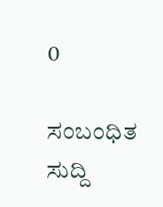0

ಸಂಬಂಧಿತ ಸುದ್ದಿ